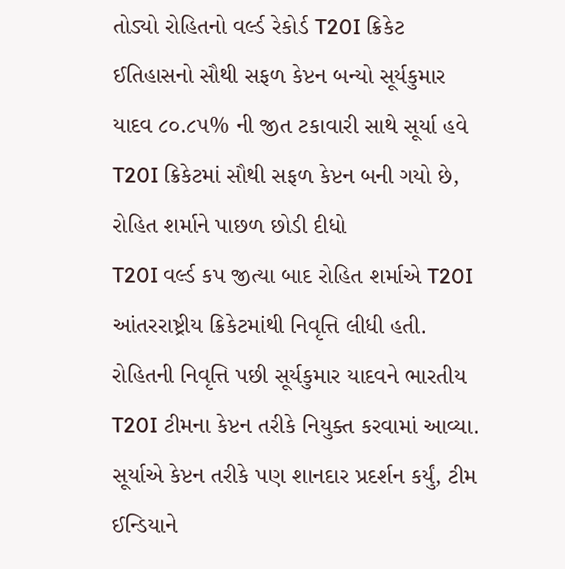તોડ્યો રોહિતનો વર્લ્ડ રેકોર્ડ T20I ક્રિકેટ ઈતિહાસનો સૌથી સફળ કેપ્ટન બન્યો સૂર્યકુમાર યાદવ ૮૦.૮૫% ની જીત ટકાવારી સાથે સૂર્યા હવે T20I ક્રિકેટમાં સૌથી સફળ કેપ્ટન બની ગયો છે, રોહિત શર્માને પાછળ છોડી દીધો
T20I વર્લ્ડ કપ જીત્યા બાદ રોહિત શર્માએ T20I આંતરરાષ્ટ્રીય ક્રિકેટમાંથી નિવૃત્તિ લીધી હતી. રોહિતની નિવૃત્તિ પછી સૂર્યકુમાર યાદવને ભારતીય T20I ટીમના કેપ્ટન તરીકે નિયુક્ત કરવામાં આવ્યા. સૂર્યાએ કેપ્ટન તરીકે પણ શાનદાર પ્રદર્શન કર્યું, ટીમ ઈન્ડિયાને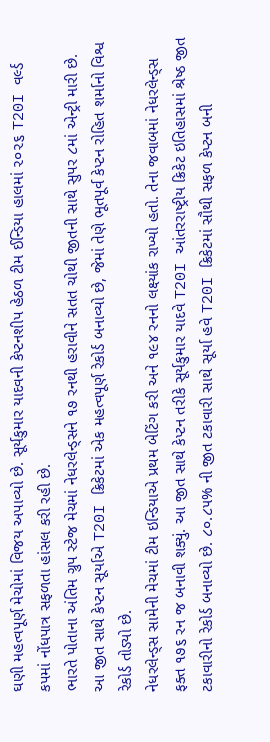ઘણી મહત્વપૂર્ણ મેચોમાં વિજય અપાવ્યો છે. સૂર્યકુમાર યાદવની કેપ્ટનશીપ હેઠળ ટીમ ઈન્ડિયા હાલમાં ૨૦૨૬ T20I વર્લ્ડ કપમાં નોંધપાત્ર સફળતા હાંસલ કરી રહી છે.
ભારતે પોતાના અંતિમ ગ્રુપ સ્ટેજ મેચમાં નેધરલેન્ડ્સને ૧૭ રનથી હરાવીને સતત ચોથી જીતની સાથે સુપર ૮માં એન્ટ્રી મારી છે. આ જીત સાથે કેપ્ટન સૂર્યાએ T20I ક્રિકેટમાં એક મહત્વપૂર્ણ રેકોર્ડ બનાવ્યો છે, જેમાં તેણે ભૂતપૂર્વ કેપ્ટન રોહિત શર્માનો વિશ્વ રેકોર્ડ તોડ્યો છે.
નેધરલેન્ડ્સ સામેની મેચમાં ટીમ ઇન્ડિયાએ પ્રથમ બેટિંગ કરી અને ૧૯૪ રનનો લક્ષ્યાંક રાખ્યો હતો. તેના જવાબમાં નેધરલેન્ડ્સ ફક્ત ૧૭૬ રન જ બનાવી શક્યું. આ જીત સાથે કેપ્ટન તરીકે સૂર્યકુમાર યાદવે T20I આંતરરાષ્ટ્રીય ક્રિકેટ ઇતિહાસમાં શ્રેષ્ઠ જીત ટકાવારીનો રેકોર્ડ બનાવ્યો છે. ૮૦.૮૫% ની જીત ટકાવારી સાથે સૂર્યા હવે T20I ક્રિકેટમાં સૌથી સફળ કેપ્ટન બની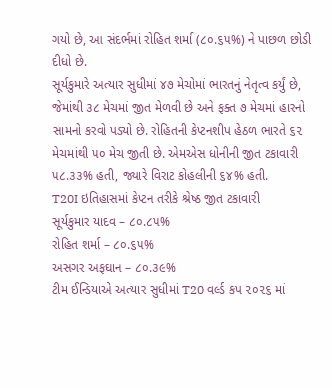ગયો છે, આ સંદર્ભમાં રોહિત શર્મા (૮૦.૬૫%) ને પાછળ છોડી દીધો છે.
સૂર્યકુમારે અત્યાર સુધીમાં ૪૭ મેચોમાં ભારતનું નેતૃત્વ કર્યું છે, જેમાંથી ૩૮ મેચમાં જીત મેળવી છે અને ફક્ત ૭ મેચમાં હારનો સામનો કરવો પડ્યો છે. રોહિતની કેપ્ટનશીપ હેઠળ ભારતે ૬૨ મેચમાંથી ૫૦ મેચ જીતી છે. એમએસ ધોનીની જીત ટકાવારી ૫૮.૩૩% હતી, જ્યારે વિરાટ કોહલીની ૬૪% હતી.
T20I ઇતિહાસમાં કેપ્ટન તરીકે શ્રેષ્ઠ જીત ટકાવારી
સૂર્યકુમાર યાદવ – ૮૦.૮૫%
રોહિત શર્મા – ૮૦.૬૫%
અસગર અફઘાન – ૮૦.૩૯%
ટીમ ઈન્ડિયાએ અત્યાર સુધીમાં T20 વર્લ્ડ કપ ૨૦૨૬ માં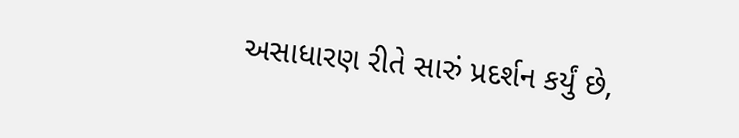અસાધારણ રીતે સારું પ્રદર્શન કર્યું છે,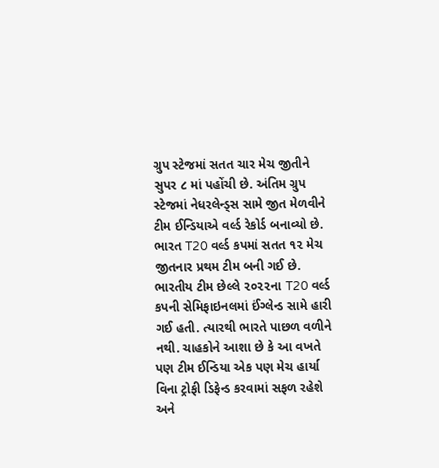ગ્રુપ સ્ટેજમાં સતત ચાર મેચ જીતીને સુપર ૮ માં પહોંચી છે. અંતિમ ગ્રુપ સ્ટેજમાં નેધરલેન્ડ્સ સામે જીત મેળવીને ટીમ ઈન્ડિયાએ વર્લ્ડ રેકોર્ડ બનાવ્યો છે. ભારત T20 વર્લ્ડ કપમાં સતત ૧૨ મેચ જીતનાર પ્રથમ ટીમ બની ગઈ છે.
ભારતીય ટીમ છેલ્લે ૨૦૨૨ના T20 વર્લ્ડ કપની સેમિફાઇનલમાં ઈંગ્લેન્ડ સામે હારી ગઈ હતી. ત્યારથી ભારતે પાછળ વળીને નથી. ચાહકોને આશા છે કે આ વખતે પણ ટીમ ઈન્ડિયા એક પણ મેચ હાર્યા વિના ટ્રોફી ડિફેન્ડ કરવામાં સફળ રહેશે અને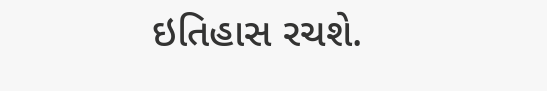ઇતિહાસ રચશે.